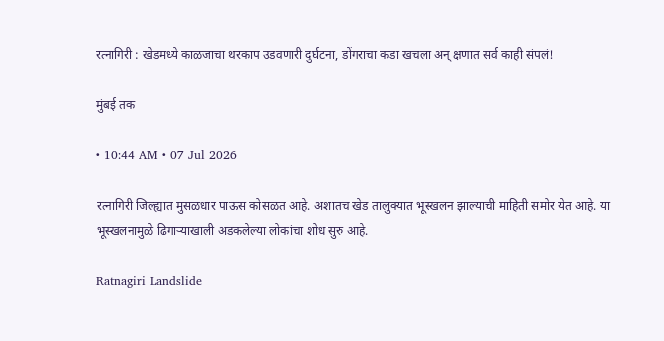रत्नागिरी : खेडमध्ये काळजाचा थरकाप उडवणारी दुर्घटना, डोंगराचा कडा खचला अन् क्षणात सर्व काही संपलं!

मुंबई तक

• 10:44 AM • 07 Jul 2026

रत्नागिरी जिल्ह्यात मुसळधार पाऊस कोसळत आहे. अशातच खेड तालुक्यात भूस्खलन झाल्याची माहिती समोर येत आहे. या भूस्खलनामुळे ढिगाऱ्याखाली अडकलेल्या लोकांचा शोध सुरु आहे.

Ratnagiri Landslide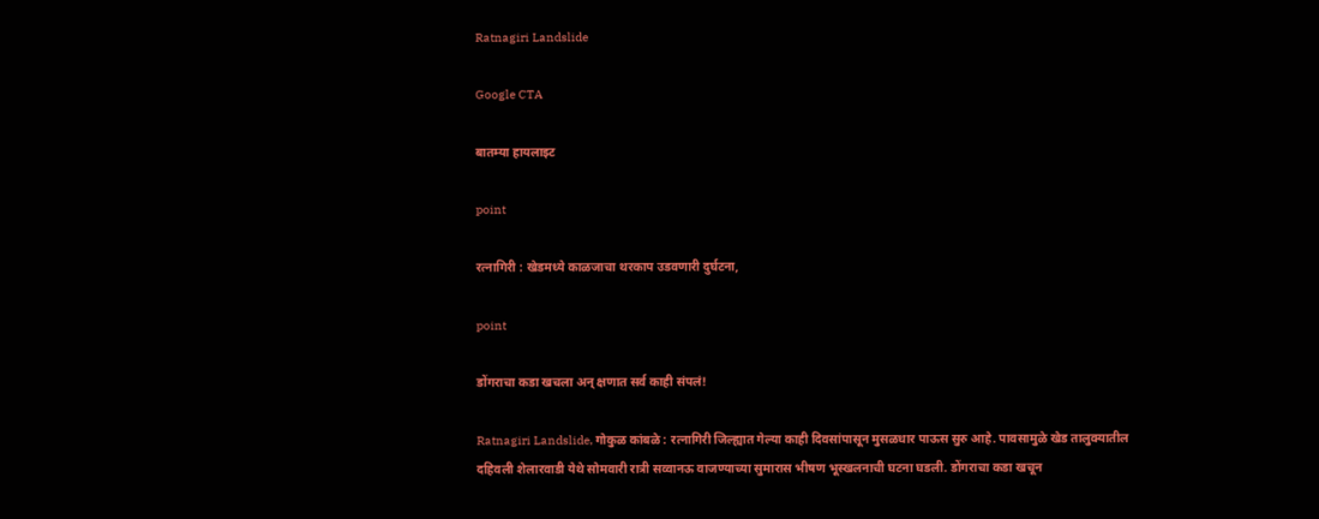Ratnagiri Landslide

Google CTA

बातम्या हायलाइट

point

रत्नागिरी : खेडमध्ये काळजाचा थरकाप उडवणारी दुर्घटना,

point

डोंगराचा कडा खचला अन् क्षणात सर्व काही संपलं!

Ratnagiri Landslide, गोकुळ कांबळे : रत्नागिरी जिल्ह्यात गेल्या काही दिवसांपासून मुसळधार पाऊस सुरु आहे. पावसामुळे खेड तालुक्यातील दहिवली शेलारवाडी येथे सोमवारी रात्री सव्वानऊ वाजण्याच्या सुमारास भीषण भूस्खलनाची घटना घडली. डोंगराचा कडा खचून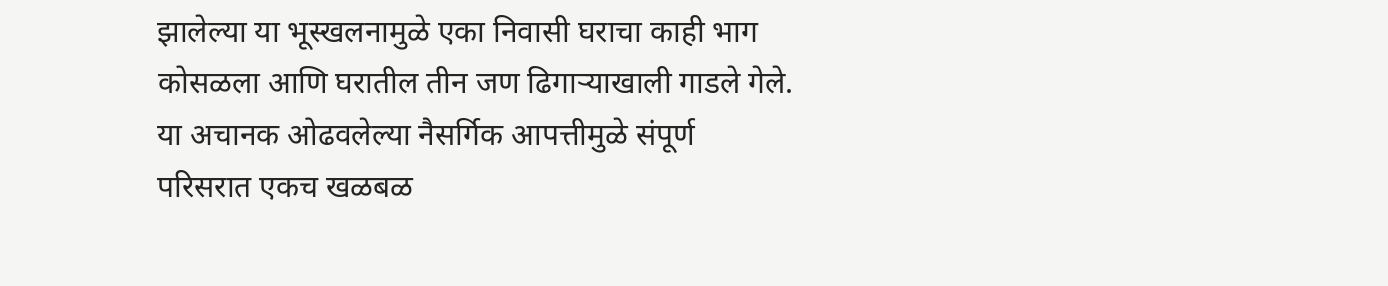झालेल्या या भूस्खलनामुळे एका निवासी घराचा काही भाग कोसळला आणि घरातील तीन जण ढिगाऱ्याखाली गाडले गेले. या अचानक ओढवलेल्या नैसर्गिक आपत्तीमुळे संपूर्ण परिसरात एकच खळबळ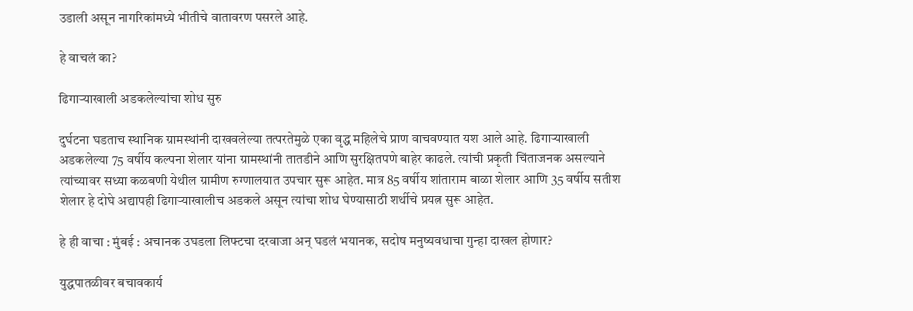उडाली असून नागरिकांमध्ये भीतीचे वातावरण पसरले आहे.

हे वाचलं का?

ढिगाऱ्याखाली अडकलेल्यांचा शोध सुरु

दुर्घटना घडताच स्थानिक ग्रामस्थांनी दाखवलेल्या तत्परतेमुळे एका वृद्ध महिलेचे प्राण वाचवण्यात यश आले आहे. ढिगाऱ्याखाली अडकलेल्या 75 वर्षीय कल्पना शेलार यांना ग्रामस्थांनी तातडीने आणि सुरक्षितपणे बाहेर काढले. त्यांची प्रकृती चिंताजनक असल्याने त्यांच्यावर सध्या कळबणी येथील ग्रामीण रुग्णालयात उपचार सुरू आहेत. मात्र 85 वर्षीय शांताराम बाळा शेलार आणि 35 वर्षीय सतीश शेलार हे दोघे अद्यापही ढिगाऱ्याखालीच अडकले असून त्यांचा शोध घेण्यासाठी शर्थीचे प्रयत्न सुरू आहेत.

हे ही वाचा : मुंबई : अचानक उघडला लिफ्टचा दरवाजा अन् घडलं भयानक, सदोष मनुष्यवधाचा गुन्हा दाखल होणार?

युद्धपातळीवर बचावकार्य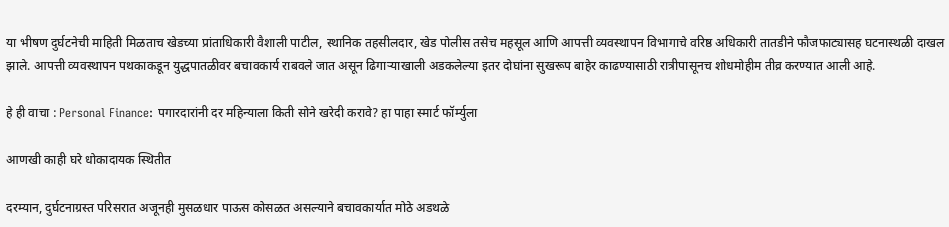या भीषण दुर्घटनेची माहिती मिळताच खेडच्या प्रांताधिकारी वैशाली पाटील, स्थानिक तहसीलदार, खेड पोलीस तसेच महसूल आणि आपत्ती व्यवस्थापन विभागाचे वरिष्ठ अधिकारी तातडीने फौजफाट्यासह घटनास्थळी दाखल झाले. आपत्ती व्यवस्थापन पथकाकडून युद्धपातळीवर बचावकार्य राबवले जात असून ढिगाऱ्याखाली अडकलेल्या इतर दोघांना सुखरूप बाहेर काढण्यासाठी रात्रीपासूनच शोधमोहीम तीव्र करण्यात आली आहे.

हे ही वाचा : Personal Finance: पगारदारांनी दर महिन्याला किती सोने खरेदी करावे? हा पाहा स्मार्ट फॉर्म्युला

आणखी काही घरे धोकादायक स्थितीत

दरम्यान, दुर्घटनाग्रस्त परिसरात अजूनही मुसळधार पाऊस कोसळत असल्याने बचावकार्यात मोठे अडथळे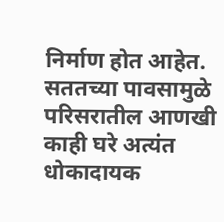निर्माण होत आहेत. सततच्या पावसामुळे परिसरातील आणखी काही घरे अत्यंत धोकादायक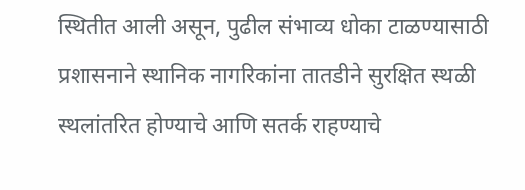स्थितीत आली असून, पुढील संभाव्य धोका टाळण्यासाठी प्रशासनाने स्थानिक नागरिकांना तातडीने सुरक्षित स्थळी स्थलांतरित होण्याचे आणि सतर्क राहण्याचे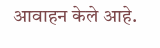आवाहन केले आहे.